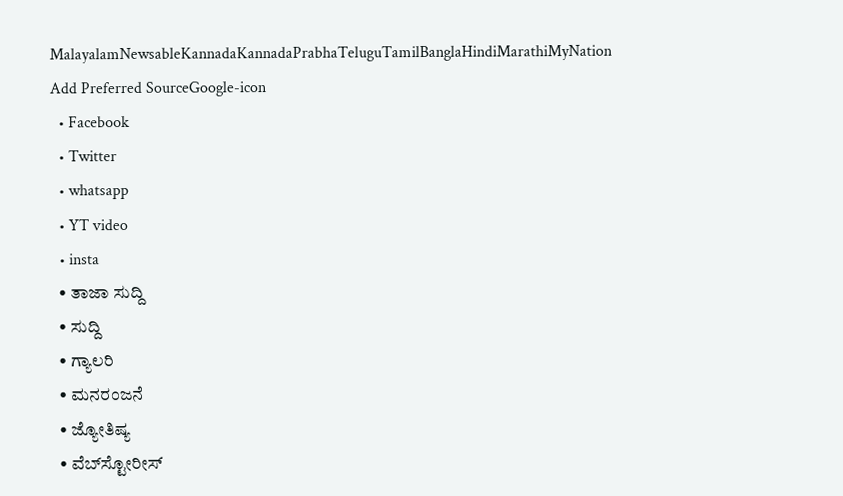MalayalamNewsableKannadaKannadaPrabhaTeluguTamilBanglaHindiMarathiMyNation
Add Preferred SourceGoogle-icon
  • Facebook
  • Twitter
  • whatsapp
  • YT video
  • insta
  • ತಾಜಾ ಸುದ್ದಿ
  • ಸುದ್ದಿ
  • ಗ್ಯಾಲರಿ
  • ಮನರಂಜನೆ
  • ಜ್ಯೋತಿಷ್ಯ
  • ವೆಬ್‌ಸ್ಟೋರೀಸ್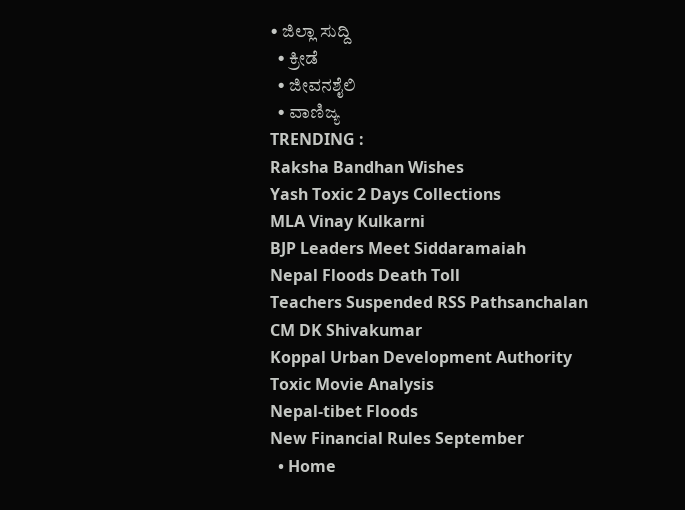• ಜಿಲ್ಲಾ ಸುದ್ದಿ
  • ಕ್ರೀಡೆ
  • ಜೀವನಶೈಲಿ
  • ವಾಣಿಜ್ಯ
TRENDING :
Raksha Bandhan Wishes
Yash Toxic 2 Days Collections
MLA Vinay Kulkarni
BJP Leaders Meet Siddaramaiah
Nepal Floods Death Toll
Teachers Suspended RSS Pathsanchalan
CM DK Shivakumar
Koppal Urban Development Authority
Toxic Movie Analysis
Nepal-tibet Floods
New Financial Rules September
  • Home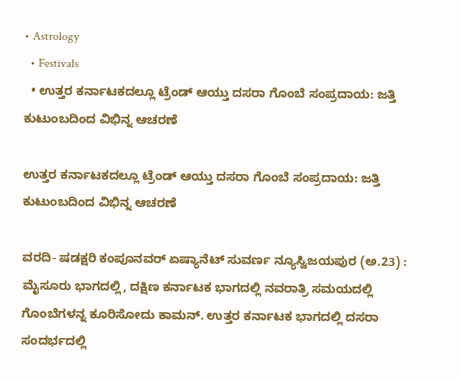• Astrology
  • Festivals
  • ಉತ್ತರ ಕರ್ನಾಟಕದಲ್ಲೂ ಟ್ರೆಂಡ್ ಆಯ್ತು ದಸರಾ ಗೊಂಬೆ ಸಂಪ್ರದಾಯ: ಜತ್ತಿ ಕುಟುಂಬದಿಂದ ವಿಭಿನ್ನ ಆಚರಣೆ

ಉತ್ತರ ಕರ್ನಾಟಕದಲ್ಲೂ ಟ್ರೆಂಡ್ ಆಯ್ತು ದಸರಾ ಗೊಂಬೆ ಸಂಪ್ರದಾಯ: ಜತ್ತಿ ಕುಟುಂಬದಿಂದ ವಿಭಿನ್ನ ಆಚರಣೆ

ವರದಿ- ಷಡಕ್ಷರಿ‌ ಕಂಪೂನವರ್ ಏಷ್ಯಾನೆಟ್ ಸುವರ್ಣ ನ್ಯೂಸ್ವಿಜಯಪುರ (ಅ.23) : ಮೈಸೂರು ಭಾಗದಲ್ಲಿ, ದಕ್ಷಿಣ ಕರ್ನಾಟಕ ಭಾಗದಲ್ಲಿ ನವರಾತ್ರಿ ಸಮಯದಲ್ಲಿ ಗೊಂಬೆಗಳನ್ನ ಕೂರಿಸೋದು ಕಾಮನ್. ಉತ್ತರ ಕರ್ನಾಟಕ ಭಾಗದಲ್ಲಿ ದಸರಾ ಸಂದರ್ಭದಲ್ಲಿ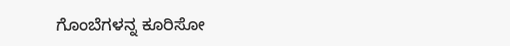ಗೊಂಬೆಗಳನ್ನ ಕೂರಿಸೋ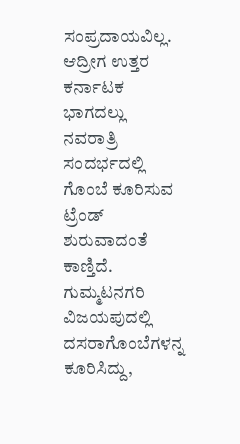ಸಂಪ್ರದಾಯವಿಲ್ಲ. ಆದ್ರೀಗ ಉತ್ತರ ಕರ್ನಾಟಕ ಭಾಗದಲ್ಲು ನವರಾತ್ರಿ ಸಂದರ್ಭದಲ್ಲಿ ಗೊಂಬೆ ಕೂರಿಸುವ ಟ್ರೆಂಡ್ ಶುರುವಾದಂತೆ ಕಾಣ್ತಿದೆ. ಗುಮ್ಮಟನಗರಿ ವಿಜಯಪುದಲ್ಲಿ ದಸರಾಗೊಂಬೆಗಳನ್ನ ಕೂರಿಸಿದ್ದು,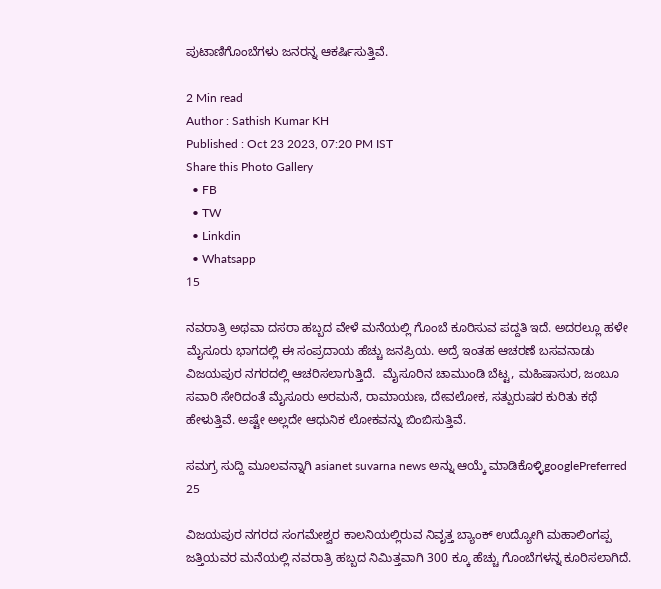ಪುಟಾಣಿಗೊಂಬೆಗಳು ಜನರನ್ನ ಆಕರ್ಷಿಸುತ್ತಿವೆ.

2 Min read
Author : Sathish Kumar KH
Published : Oct 23 2023, 07:20 PM IST
Share this Photo Gallery
  • FB
  • TW
  • Linkdin
  • Whatsapp
15

ನವರಾತ್ರಿ ಅಥವಾ ದಸರಾ ಹಬ್ಬದ ವೇಳೆ ಮನೆಯಲ್ಲಿ ಗೊಂಬೆ ಕೂರಿಸುವ ಪದ್ದತಿ ಇದೆ. ಅದರಲ್ಲೂ ಹಳೇ ಮೈಸೂರು ಭಾಗದಲ್ಲಿ ಈ ಸಂಪ್ರದಾಯ ಹೆಚ್ಚು ಜನಪ್ರಿಯ. ಅದ್ರೆ ಇಂತಹ ಆಚರಣೆ ಬಸವನಾಡು ವಿಜಯಪುರ ನಗರದಲ್ಲಿ ಆಚರಿಸಲಾಗುತ್ತಿದೆ.  ಮೈಸೂರಿನ ಚಾಮುಂಡಿ ಬೆಟ್ಟ, ಮಹಿಷಾಸುರ, ಜಂಬೂ ಸವಾರಿ ಸೇರಿದಂತೆ ಮೈಸೂರು ಅರಮನೆ, ರಾಮಾಯಣ, ದೇವಲೋಕ, ಸತ್ಪುರುಷರ ಕುರಿತು ಕಥೆ ಹೇಳುತ್ತಿವೆ. ಅಷ್ಟೇ ಅಲ್ಲದೇ ಆಧುನಿಕ ಲೋಕವನ್ನು ಬಿಂಬಿಸುತ್ತಿವೆ.

ಸಮಗ್ರ ಸುದ್ದಿ ಮೂಲವನ್ನಾಗಿ asianet suvarna news ಅನ್ನು ಆಯ್ಕೆ ಮಾಡಿಕೊಳ್ಳಿgooglePreferred
25

ವಿಜಯಪುರ ನಗರದ ಸಂಗಮೇಶ್ವರ ಕಾಲನಿಯಲ್ಲಿರುವ ನಿವೃತ್ತ ಬ್ಯಾಂಕ್ ಉದ್ಯೋಗಿ ಮಹಾಲಿಂಗಪ್ಪ ಜತ್ತಿಯವರ ಮನೆಯಲ್ಲಿ ನವರಾತ್ರಿ ಹಬ್ಬದ ನಿಮಿತ್ತವಾಗಿ 300 ಕ್ಕೂ ಹೆಚ್ಚು ಗೊಂಬೆಗಳನ್ನ ಕೂರಿಸಲಾಗಿದೆ.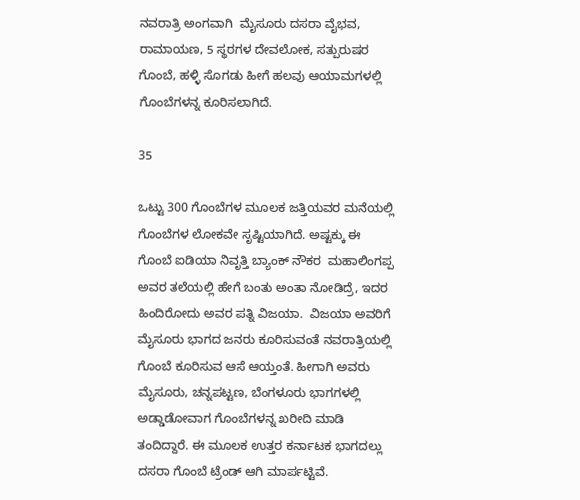ನವರಾತ್ರಿ ಅಂಗವಾಗಿ  ಮೈಸೂರು ದಸರಾ ವೈಭವ, ರಾಮಾಯಣ, 5 ಸ್ಥರಗಳ ದೇವಲೋಕ, ಸತ್ಪುರುಷರ ಗೊಂಬೆ, ಹಳ್ಳಿ ಸೊಗಡು ಹೀಗೆ ಹಲವು ಆಯಾಮಗಳಲ್ಲಿ ಗೊಂಬೆಗಳನ್ನ ಕೂರಿಸಲಾಗಿದೆ.

35

ಒಟ್ಟು 300 ಗೊಂಬೆಗಳ ಮೂಲಕ ಜತ್ತಿಯವರ ಮನೆಯಲ್ಲಿ ಗೊಂಬೆಗಳ ಲೋಕವೇ ಸೃಷ್ಟಿಯಾಗಿದೆ. ಅಷ್ಟಕ್ಕು ಈ ಗೊಂಬೆ ಐಡಿಯಾ ನಿವೃತ್ತಿ ಬ್ಯಾಂಕ್ ನೌಕರ  ಮಹಾಲಿಂಗಪ್ಪ ಅವರ ತಲೆಯಲ್ಲಿ ಹೇಗೆ ಬಂತು ಅಂತಾ ನೋಡಿದ್ರೆ, ಇದರ ಹಿಂದಿರೋದು ಅವರ ಪತ್ನಿ ವಿಜಯಾ.  ವಿಜಯಾ ಅವರಿಗೆ ಮೈಸೂರು ಭಾಗದ ಜನರು ಕೂರಿಸುವಂತೆ ನವರಾತ್ರಿಯಲ್ಲಿ ಗೊಂಬೆ ಕೂರಿಸುವ ಆಸೆ ಆಯ್ತಂತೆ. ಹೀಗಾಗಿ ಅವರು ಮೈಸೂರು, ಚನ್ನಪಟ್ಟಣ, ಬೆಂಗಳೂರು ಭಾಗಗಳಲ್ಲಿ ಅಡ್ಡಾಡೋವಾಗ ಗೊಂಬೆಗಳನ್ನ ಖರೀದಿ ಮಾಡಿ ತಂದಿದ್ದಾರೆ. ಈ ಮೂಲಕ ಉತ್ತರ ಕರ್ನಾಟಕ ಭಾಗದಲ್ಲು ದಸರಾ ಗೊಂಬೆ ಟ್ರೆಂಡ್ ಆಗಿ ಮಾರ್ಪಟ್ಟಿವೆ.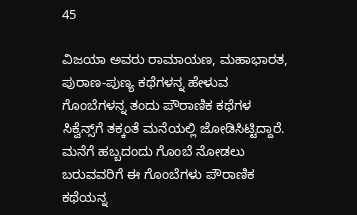45

ವಿಜಯಾ ಅವರು ರಾಮಾಯಣ, ಮಹಾಭಾರತ, ಪುರಾಣ-ಪುಣ್ಯ ಕಥೆಗಳನ್ನ ಹೇಳುವ ಗೊಂಬೆಗಳನ್ನ ತಂದು ಪೌರಾಣಿಕ ಕಥೆಗಳ ಸಿಕ್ವೆನ್ಸ್‌ಗೆ ತಕ್ಕಂತೆ ಮನೆಯಲ್ಲಿ ಜೋಡಿಸಿಟ್ಟಿದ್ದಾರೆ. ಮನೆಗೆ ಹಬ್ಬದಂದು ಗೊಂಬೆ ನೋಡಲು ಬರುವವರಿಗೆ ಈ ಗೊಂಬೆಗಳು ಪೌರಾಣಿಕ ಕಥೆಯನ್ನ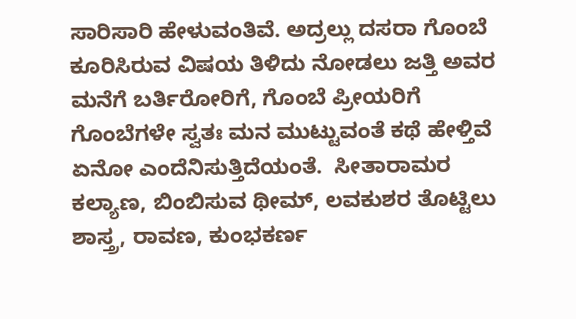ಸಾರಿಸಾರಿ ಹೇಳುವಂತಿವೆ. ಅದ್ರಲ್ಲು ದಸರಾ ಗೊಂಬೆ ಕೂರಿಸಿರುವ ವಿಷಯ ತಿಳಿದು ನೋಡಲು ಜತ್ತಿ ಅವರ ಮನೆಗೆ ಬರ್ತಿರೋರಿಗೆ, ಗೊಂಬೆ ಪ್ರೀಯರಿಗೆ ಗೊಂಬೆಗಳೇ ಸ್ವತಃ ಮನ ಮುಟ್ಟುವಂತೆ ಕಥೆ ಹೇಳ್ತಿವೆ ಏನೋ ಎಂದೆನಿಸುತ್ತಿದೆಯಂತೆ.  ಸೀತಾರಾಮರ ಕಲ್ಯಾಣ, ಬಿಂಬಿಸುವ ಥೀಮ್, ಲವಕುಶರ ತೊಟ್ಟಿಲು ಶಾಸ್ತ್ರ, ರಾವಣ, ಕುಂಭಕರ್ಣ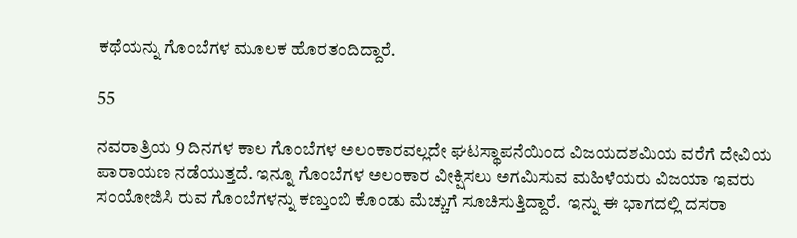ಕಥೆಯನ್ನು ಗೊಂಬೆಗಳ ಮೂಲಕ ಹೊರತಂದಿದ್ದಾರೆ.

55

ನವರಾತ್ರಿಯ 9 ದಿನಗಳ ಕಾಲ ಗೊಂಬೆಗಳ ಅಲಂಕಾರವಲ್ಲದೇ ಘಟಸ್ಥಾಪನೆಯಿಂದ ವಿಜಯದಶಮಿಯ ವರೆಗೆ ದೇವಿಯ ಪಾರಾಯಣ ನಡೆಯುತ್ತದೆ. ಇನ್ನೂ ಗೊಂಬೆಗಳ ಅಲಂಕಾರ ವೀಕ್ಷಿಸಲು ಅಗಮಿಸುವ ಮಹಿಳೆಯರು ವಿಜಯಾ ಇವರು ಸಂಯೋಜಿಸಿ ರುವ ಗೊಂಬೆಗಳನ್ನು ಕಣ್ತುಂಬಿ ಕೊಂಡು ಮೆಚ್ಚುಗೆ ಸೂಚಿಸುತ್ತಿದ್ದಾರೆ.  ಇನ್ನು ಈ ಭಾಗದಲ್ಲಿ ದಸರಾ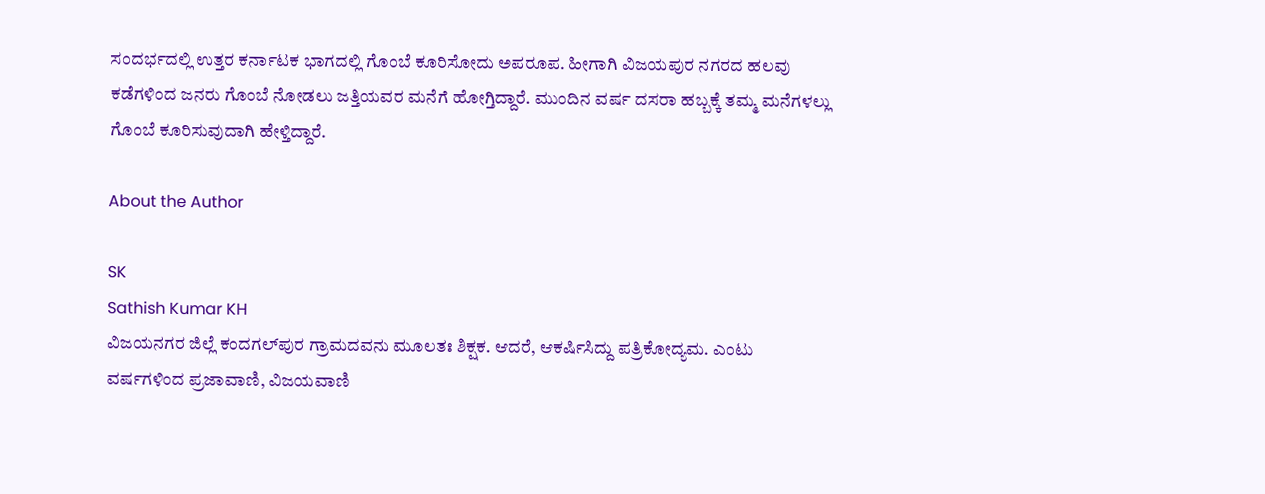ಸಂದರ್ಭದಲ್ಲಿ ಉತ್ತರ ಕರ್ನಾಟಕ ಭಾಗದಲ್ಲಿ ಗೊಂಬೆ ಕೂರಿಸೋದು ಅಪರೂಪ. ಹೀಗಾಗಿ ವಿಜಯಪುರ ನಗರದ ಹಲವು ಕಡೆಗಳಿಂದ ಜನರು ಗೊಂಬೆ ನೋಡಲು ಜತ್ತಿಯವರ ಮನೆಗೆ ಹೋಗ್ತಿದ್ದಾರೆ‌. ಮುಂದಿನ ವರ್ಷ ದಸರಾ ಹಬ್ಬಕ್ಕೆ ತಮ್ಮ ಮನೆಗಳಲ್ಲು ಗೊಂಬೆ ಕೂರಿಸುವುದಾಗಿ ಹೇಳ್ತಿದ್ದಾರೆ.

About the Author

SK
Sathish Kumar KH
ವಿಜಯನಗರ ಜಿಲ್ಲೆ ಕಂದಗಲ್‌ಪುರ ಗ್ರಾಮದವನು ಮೂಲತಃ ಶಿಕ್ಷಕ. ಆದರೆ, ಆಕರ್ಷಿಸಿದ್ದು ಪತ್ರಿಕೋದ್ಯಮ. ಎಂಟು ವರ್ಷಗಳಿಂದ ಪ್ರಜಾವಾಣಿ, ವಿಜಯವಾಣಿ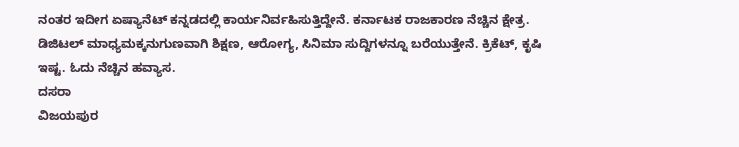ನಂತರ ಇದೀಗ ಏಷ್ಯಾನೆಟ್ ಕನ್ನಡದಲ್ಲಿ ಕಾರ್ಯನಿರ್ವಹಿಸುತ್ತಿದ್ದೇನೆ. ಕರ್ನಾಟಕ ರಾಜಕಾರಣ ನೆಚ್ಚಿನ ಕ್ಷೇತ್ರ. ಡಿಜಿಟಲ್ ಮಾಧ್ಯಮಕ್ಕನುಗುಣವಾಗಿ ಶಿಕ್ಷಣ, ಆರೋಗ್ಯ, ಸಿನಿಮಾ ಸುದ್ದಿಗಳನ್ನೂ ಬರೆಯುತ್ತೇನೆ. ಕ್ರಿಕೆಟ್, ಕೃಷಿ ಇಷ್ಟ. ಓದು ನೆಚ್ಚಿನ ಹವ್ಯಾಸ.
ದಸರಾ
ವಿಜಯಪುರ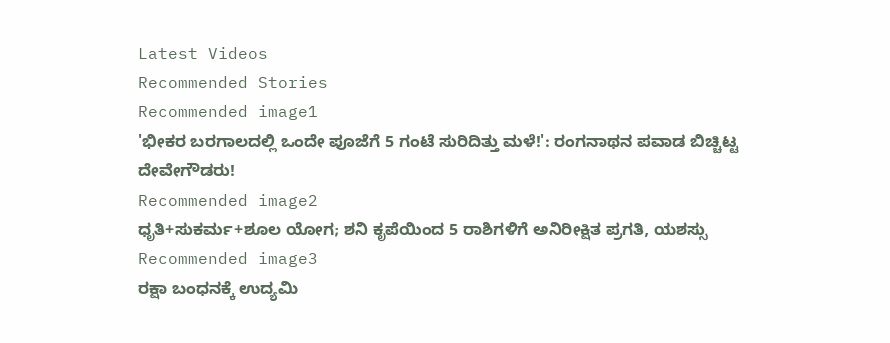Latest Videos
Recommended Stories
Recommended image1
'ಭೀಕರ ಬರಗಾಲದಲ್ಲಿ ಒಂದೇ ಪೂಜೆಗೆ 5 ಗಂಟೆ ಸುರಿದಿತ್ತು ಮಳೆ!': ರಂಗನಾಥನ ಪವಾಡ ಬಿಚ್ಚಿಟ್ಟ ದೇವೇಗೌಡರು!
Recommended image2
ಧೃತಿ+ಸುಕರ್ಮ+ಶೂಲ ಯೋಗ; ಶನಿ ಕೃಪೆಯಿಂದ 5 ರಾಶಿಗಳಿಗೆ ಅನಿರೀಕ್ಷಿತ ಪ್ರಗತಿ, ಯಶಸ್ಸು
Recommended image3
ರಕ್ಷಾ ಬಂಧನಕ್ಕೆ ಉದ್ಯಮಿ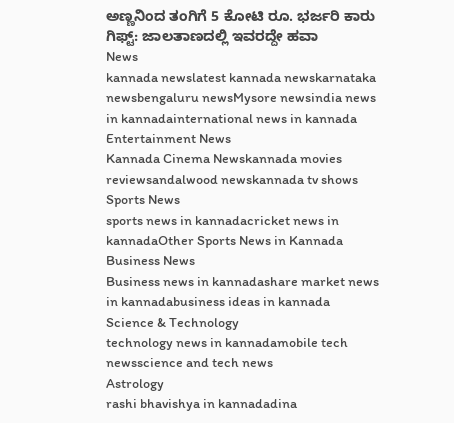ಅಣ್ಣನಿಂದ ತಂಗಿಗೆ 5 ಕೋಟಿ ರೂ. ಭರ್ಜರಿ ಕಾರು ಗಿಫ್ಟ್: ಜಾಲತಾಣದಲ್ಲಿ ಇವರದ್ದೇ ಹವಾ
News
kannada newslatest kannada newskarnataka newsbengaluru newsMysore newsindia news in kannadainternational news in kannada
Entertainment News
Kannada Cinema Newskannada movies reviewsandalwood newskannada tv shows
Sports News
sports news in kannadacricket news in kannadaOther Sports News in Kannada
Business News
Business news in kannadashare market news in kannadabusiness ideas in kannada
Science & Technology
technology news in kannadamobile tech newsscience and tech news
Astrology
rashi bhavishya in kannadadina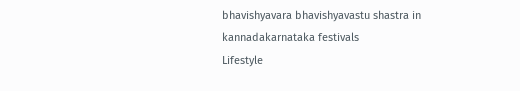bhavishyavara bhavishyavastu shastra in kannadakarnataka festivals
Lifestyle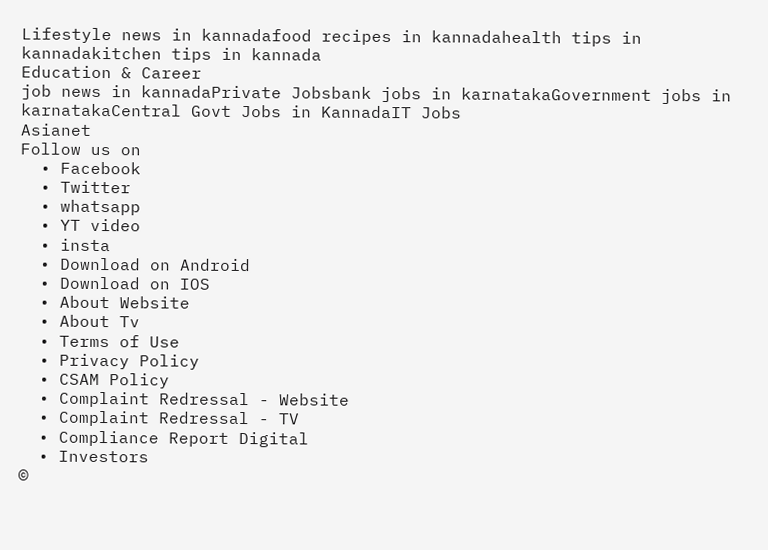Lifestyle news in kannadafood recipes in kannadahealth tips in kannadakitchen tips in kannada
Education & Career
job news in kannadaPrivate Jobsbank jobs in karnatakaGovernment jobs in karnatakaCentral Govt Jobs in KannadaIT Jobs
Asianet
Follow us on
  • Facebook
  • Twitter
  • whatsapp
  • YT video
  • insta
  • Download on Android
  • Download on IOS
  • About Website
  • About Tv
  • Terms of Use
  • Privacy Policy
  • CSAM Policy
  • Complaint Redressal - Website
  • Complaint Redressal - TV
  • Compliance Report Digital
  • Investors
©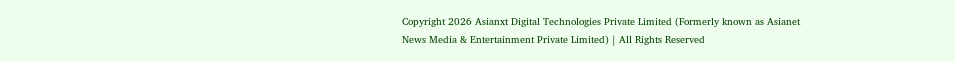Copyright 2026 Asianxt Digital Technologies Private Limited (Formerly known as Asianet News Media & Entertainment Private Limited) | All Rights Reserved